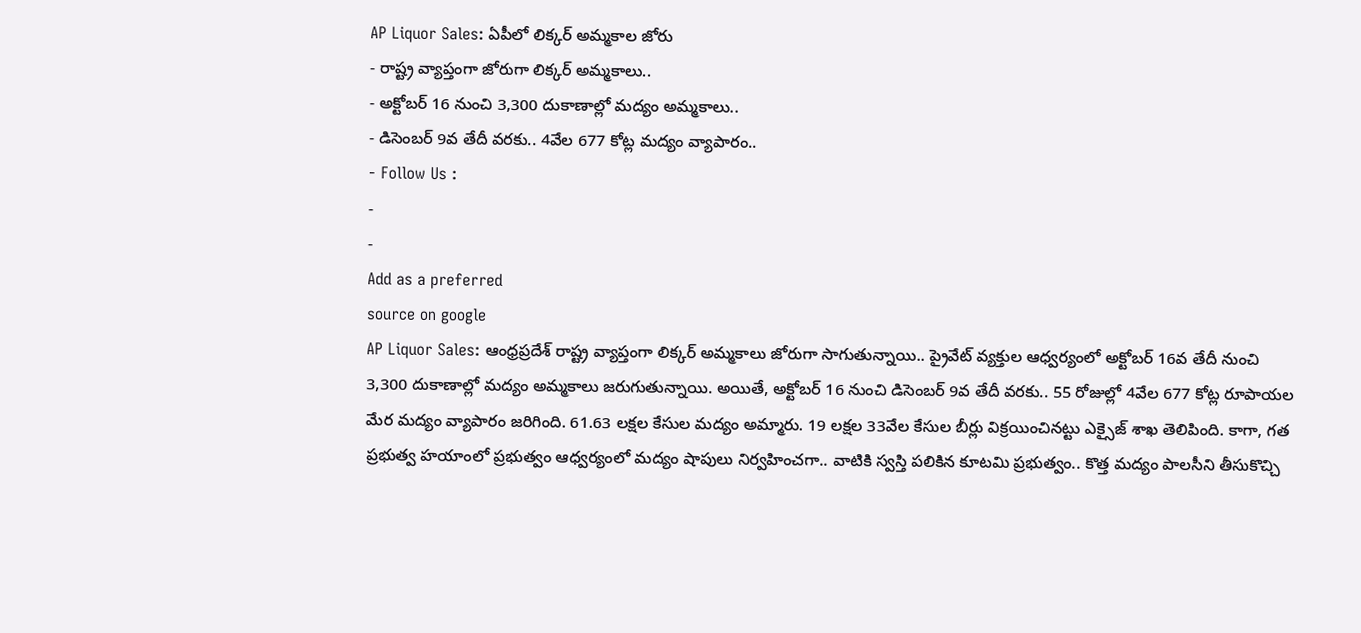AP Liquor Sales: ఏపీలో లిక్కర్ అమ్మకాల జోరు
- రాష్ట్ర వ్యాప్తంగా జోరుగా లిక్కర్ అమ్మకాలు..
- అక్టోబర్ 16 నుంచి 3,300 దుకాణాల్లో మద్యం అమ్మకాలు..
- డిసెంబర్ 9వ తేదీ వరకు.. 4వేల 677 కోట్ల మద్యం వ్యాపారం..
- Follow Us :
-
-
Add as a preferred
source on google
AP Liquor Sales: ఆంధ్రప్రదేశ్ రాష్ట్ర వ్యాప్తంగా లిక్కర్ అమ్మకాలు జోరుగా సాగుతున్నాయి.. ప్రైవేట్ వ్యక్తుల ఆధ్వర్యంలో అక్టోబర్ 16వ తేదీ నుంచి 3,300 దుకాణాల్లో మద్యం అమ్మకాలు జరుగుతున్నాయి. అయితే, అక్టోబర్ 16 నుంచి డిసెంబర్ 9వ తేదీ వరకు.. 55 రోజుల్లో 4వేల 677 కోట్ల రూపాయల మేర మద్యం వ్యాపారం జరిగింది. 61.63 లక్షల కేసుల మద్యం అమ్మారు. 19 లక్షల 33వేల కేసుల బీర్లు విక్రయించినట్టు ఎక్సైజ్ శాఖ తెలిపింది. కాగా, గత ప్రభుత్వ హయాంలో ప్రభుత్వం ఆధ్వర్యంలో మద్యం షాపులు నిర్వహించగా.. వాటికి స్వస్తి పలికిన కూటమి ప్రభుత్వం.. కొత్త మద్యం పాలసీని తీసుకొచ్చి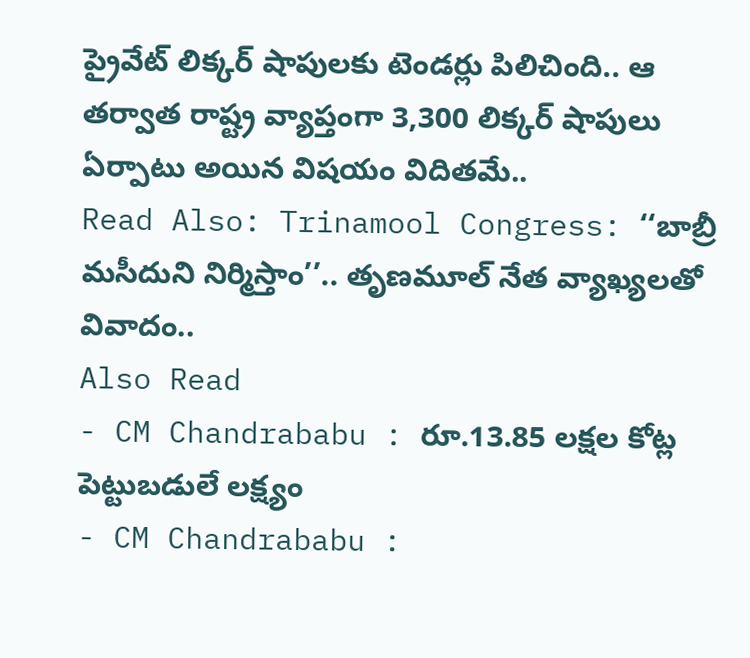ప్రైవేట్ లిక్కర్ షాపులకు టెండర్లు పిలిచింది.. ఆ తర్వాత రాష్ట్ర వ్యాప్తంగా 3,300 లిక్కర్ షాపులు ఏర్పాటు అయిన విషయం విదితమే..
Read Also: Trinamool Congress: ‘‘బాబ్రీ మసీదుని నిర్మిస్తాం’’.. తృణమూల్ నేత వ్యాఖ్యలతో వివాదం..
Also Read
- CM Chandrababu : రూ.13.85 లక్షల కోట్ల పెట్టుబడులే లక్ష్యం
- CM Chandrababu :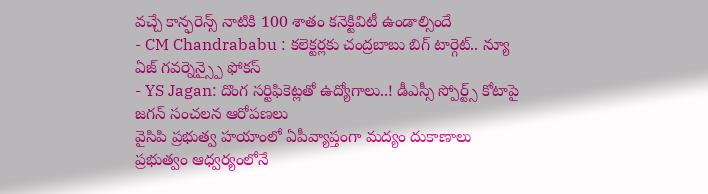వచ్చే కాన్ఫరెన్స్ నాటికి 100 శాతం కనెక్టివిటీ ఉండాల్సిందే
- CM Chandrababu : కలెక్టర్లకు చంద్రబాబు బిగ్ టార్గెట్.. న్యూ ఏజ్ గవర్నెన్స్పై ఫోకస్
- YS Jagan: దొంగ సర్టిఫికెట్లతో ఉద్యోగాలు..! డీఎస్సీ స్పోర్ట్స్ కోటాపై జగన్ సంచలన ఆరోపణలు
వైసిపి ప్రభుత్వ హయాంలో ఏపీవ్యాప్తంగా మద్యం దుకాణాలు ప్రభుత్వం ఆధ్వర్యంలోనే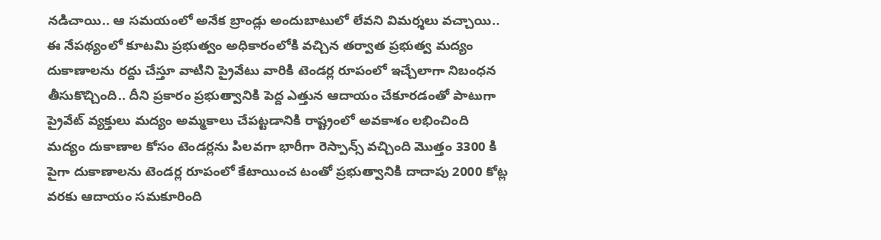నడిచాయి.. ఆ సమయంలో అనేక బ్రాండ్లు అందుబాటులో లేవని విమర్శలు వచ్చాయి.. ఈ నేపథ్యంలో కూటమి ప్రభుత్వం అధికారంలోకి వచ్చిన తర్వాత ప్రభుత్వ మద్యం దుకాణాలను రద్దు చేస్తూ వాటిని ప్రైవేటు వారికి టెండర్ల రూపంలో ఇచ్చేలాగా నిబంధన తీసుకొచ్చింది.. దీని ప్రకారం ప్రభుత్వానికి పెద్ద ఎత్తున ఆదాయం చేకూరడంతో పాటుగా ప్రైవేట్ వ్యక్తులు మద్యం అమ్మకాలు చేపట్టడానికి రాష్ట్రంలో అవకాశం లభించింది మద్యం దుకాణాల కోసం టెండర్లను పిలవగా భారీగా రెస్పాన్స్ వచ్చింది మొత్తం 3300 కి పైగా దుకాణాలను టెండర్ల రూపంలో కేటాయించ టంతో ప్రభుత్వానికి దాదాపు 2000 కోట్ల వరకు ఆదాయం సమకూరింది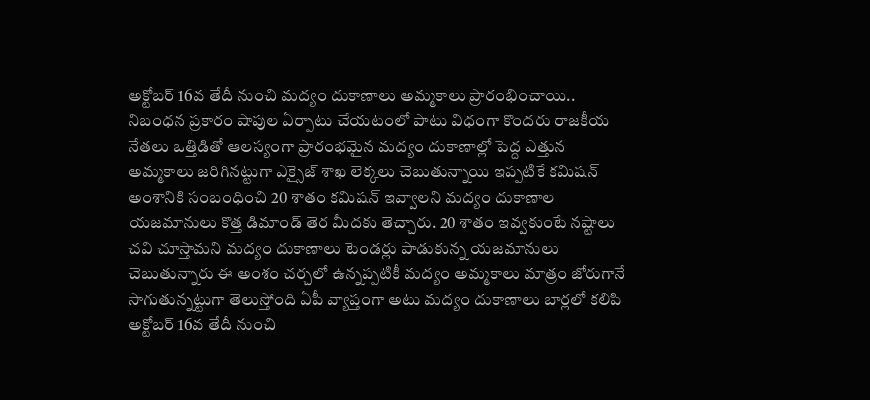అక్టోబర్ 16వ తేదీ నుంచి మద్యం దుకాణాలు అమ్మకాలు ప్రారంభించాయి.. నిబంధన ప్రకారం షాపుల ఏర్పాటు చేయటంలో పాటు విధంగా కొందరు రాజకీయ నేతలు ఒత్తిడితో ఆలస్యంగా ప్రారంభమైన మద్యం దుకాణాల్లో పెద్ద ఎత్తున అమ్మకాలు జరిగినట్టుగా ఎక్సైజ్ శాఖ లెక్కలు చెబుతున్నాయి ఇప్పటికే కమిషన్ అంశానికి సంబంధించి 20 శాతం కమిషన్ ఇవ్వాలని మద్యం దుకాణాల యజమానులు కొత్త డిమాండ్ తెర మీదకు తెచ్చారు. 20 శాతం ఇవ్వకుంటే నష్టాలు చవి చూస్తామని మద్యం దుకాణాలు టెండర్లు పాడుకున్న యజమానులు చెబుతున్నారు ఈ అంశం చర్చలో ఉన్నప్పటికీ మద్యం అమ్మకాలు మాత్రం జోరుగానే సాగుతున్నట్టుగా తెలుస్తోంది ఏపీ వ్యాప్తంగా అటు మద్యం దుకాణాలు బార్లలో కలిపి అక్టోబర్ 16వ తేదీ నుంచి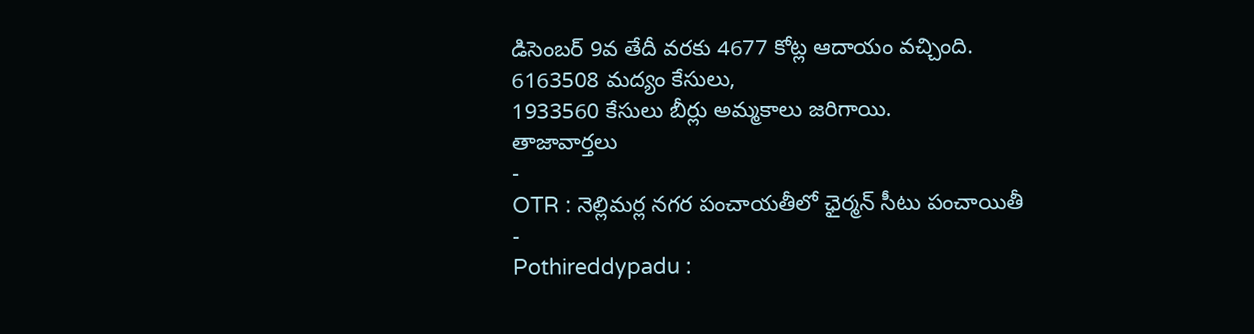డిసెంబర్ 9వ తేదీ వరకు 4677 కోట్ల ఆదాయం వచ్చింది. 6163508 మద్యం కేసులు,
1933560 కేసులు బీర్లు అమ్మకాలు జరిగాయి.
తాజావార్తలు
-
OTR : నెల్లిమర్ల నగర పంచాయతీలో ఛైర్మన్ సీటు పంచాయితీ
-
Pothireddypadu :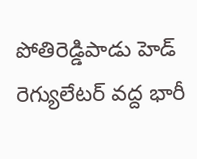పోతిరెడ్డిపాడు హెడ్ రెగ్యులేటర్ వద్ద భారీ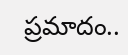ప్రమాదం..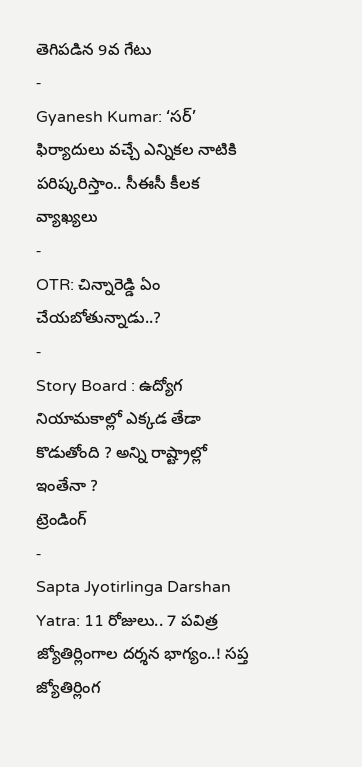తెగిపడిన 9వ గేటు
-
Gyanesh Kumar: ‘సర్’ ఫిర్యాదులు వచ్చే ఎన్నికల నాటికి పరిష్కరిస్తాం.. సీఈసీ కీలక వ్యాఖ్యలు
-
OTR: చిన్నారెడ్డి ఏం చేయబోతున్నాడు..?
-
Story Board : ఉద్యోగ నియామకాల్లో ఎక్కడ తేడా కొడుతోంది ? అన్ని రాష్ట్రాల్లో ఇంతేనా ?
ట్రెండింగ్
-
Sapta Jyotirlinga Darshan Yatra: 11 రోజులు.. 7 పవిత్ర జ్యోతిర్లింగాల దర్శన భాగ్యం..! సప్త జ్యోతిర్లింగ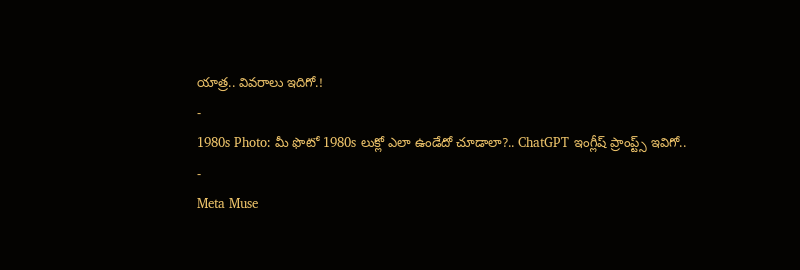యాత్ర.. వివరాలు ఇదిగో.!
-
1980s Photo: మీ ఫొటో 1980s లుక్లో ఎలా ఉండేదో చూడాలా?.. ChatGPT ఇంగ్లీష్ ప్రాంప్ట్స్ ఇవిగో..
-
Meta Muse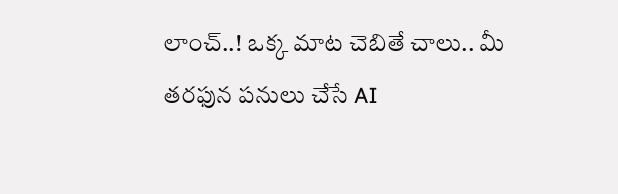లాంచ్..! ఒక్క మాట చెబితే చాలు.. మీ తరఫున పనులు చేసే AI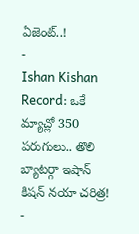ఏజెంట్..!
-
Ishan Kishan Record: ఒకే మ్యాచ్లో 350 పరుగులు.. తొలి బ్యాటర్గా ఇషాన్ కిషన్ నయా చరిత్ర!
-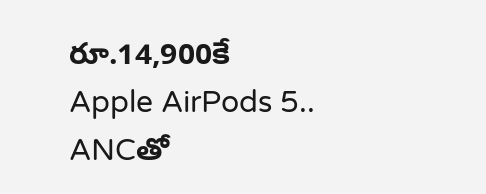రూ.14,900కే Apple AirPods 5.. ANCతో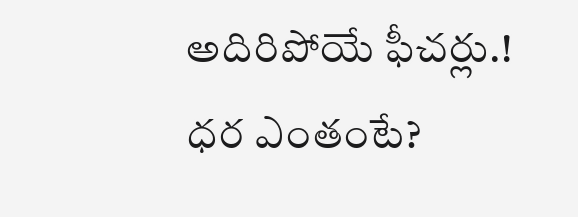అదిరిపోయే ఫీచర్లు.! ధర ఎంతంటే?